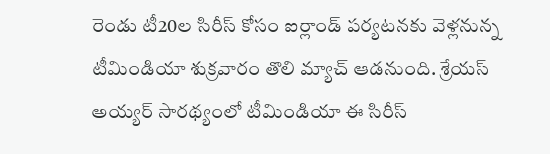రెండు టీ20ల సిరీస్ కోసం ఐర్లాండ్ పర్యటనకు వెళ్లనున్న టీమిండియా శుక్రవారం తొలి మ్యాచ్ ఆడనుంది. శ్రేయస్ అయ్యర్ సారథ్యంలో టీమిండియా ఈ సిరీస్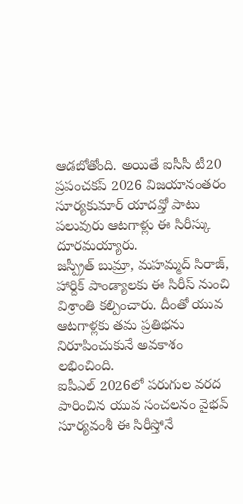ఆడబోతోంది. అయితే ఐసీసీ టీ20 ప్రపంచకప్ 2026 విజయానంతరం సూర్యకుమార్ యాదవ్తో పాటు పలువురు ఆటగాళ్లు ఈ సిరీస్కు దూరమయ్యారు.
జస్ప్రీత్ బుమ్రా, మహమ్మద్ సిరాజ్, హార్దిక్ పాండ్యాలకు ఈ సిరీస్ నుంచి విశ్రాంతి కల్పించారు. దీంతో యువ ఆటగాళ్లకు తమ ప్రతిభను నిరూపించుకునే అవకాశం లభించింది.
ఐపీఎల్ 2026లో పరుగుల వరద పారించిన యువ సంచలనం వైభవ్ సూర్యవంశీ ఈ సిరీస్తోనే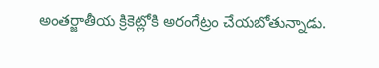అంతర్జాతీయ క్రికెట్లోకి అరంగేట్రం చేయబోతున్నాడు.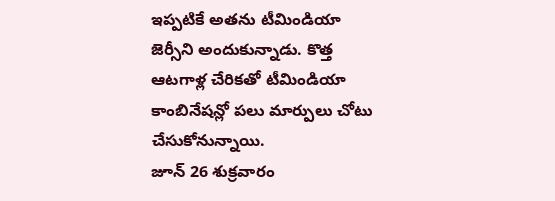ఇప్పటికే అతను టీమిండియా జెర్సీని అందుకున్నాడు. కొత్త ఆటగాళ్ల చేరికతో టీమిండియా కాంబినేషన్లో పలు మార్పులు చోటు చేసుకోనున్నాయి.
జూన్ 26 శుక్రవారం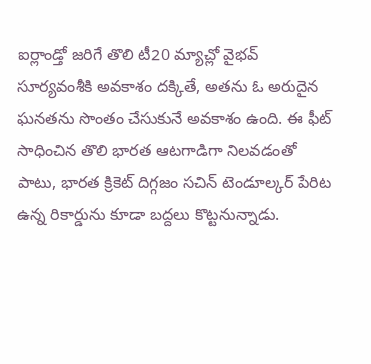ఐర్లాండ్తో జరిగే తొలి టీ20 మ్యాచ్లో వైభవ్ సూర్యవంశీకి అవకాశం దక్కితే, అతను ఓ అరుదైన ఘనతను సొంతం చేసుకునే అవకాశం ఉంది. ఈ ఫీట్ సాధించిన తొలి భారత ఆటగాడిగా నిలవడంతో పాటు, భారత క్రికెట్ దిగ్గజం సచిన్ టెండూల్కర్ పేరిట ఉన్న రికార్డును కూడా బద్దలు కొట్టనున్నాడు.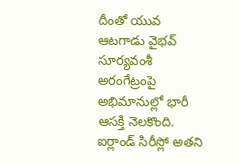దీంతో యువ ఆటగాడు వైభవ్ సూర్యవంశీ అరంగేట్రంపై అభిమానుల్లో భారీ ఆసక్తి నెలకొంది. ఐర్లాండ్ సిరీస్లో అతని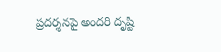ప్రదర్శనపై అందరి దృష్టి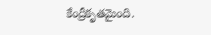కేంద్రీకృతమైంది.